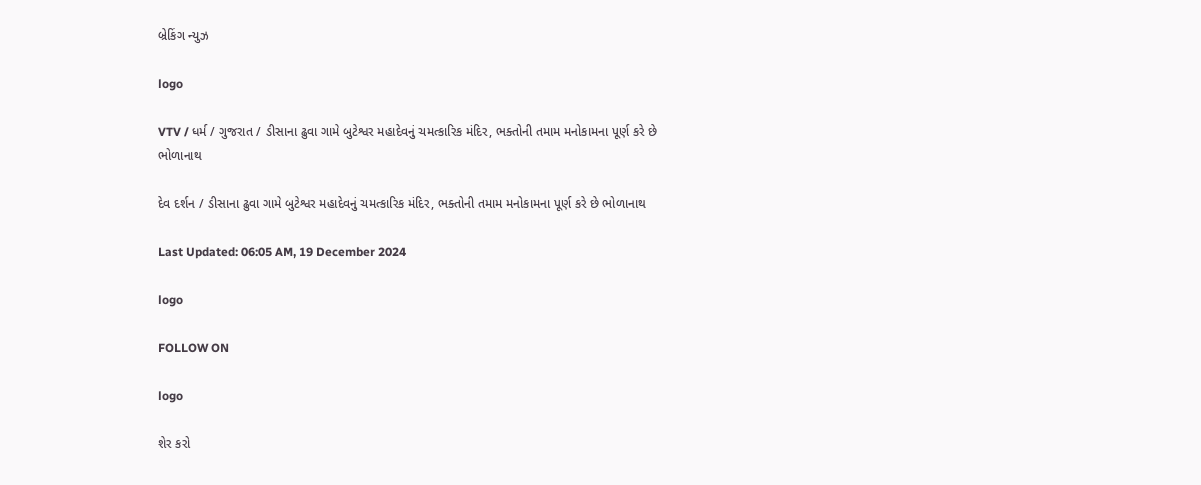બ્રેકિંગ ન્યુઝ

logo

VTV / ધર્મ / ગુજરાત / ડીસાના ઢુવા ગામે બુટેશ્વર મહાદેવનું ચમત્કારિક મંદિર, ભક્તોની તમામ મનોકામના પૂર્ણ કરે છે ભોળાનાથ

દેવ દર્શન / ડીસાના ઢુવા ગામે બુટેશ્વર મહાદેવનું ચમત્કારિક મંદિર, ભક્તોની તમામ મનોકામના પૂર્ણ કરે છે ભોળાનાથ

Last Updated: 06:05 AM, 19 December 2024

logo

FOLLOW ON

logo

શેર કરો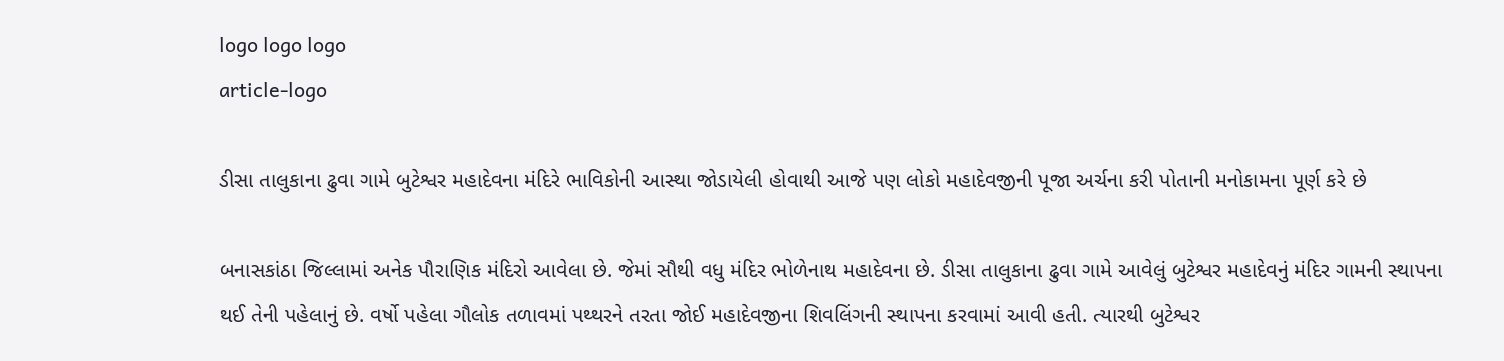logo logo logo
article-logo

ડીસા તાલુકાના ઢુવા ગામે બુટેશ્વર મહાદેવના મંદિરે ભાવિકોની આસ્થા જોડાયેલી હોવાથી આજે પણ લોકો મહાદેવજીની પૂજા અર્ચના કરી પોતાની મનોકામના પૂર્ણ કરે છે

બનાસકાંઠા જિલ્લામાં અનેક પૌરાણિક મંદિરો આવેલા છે. જેમાં સૌથી વધુ મંદિર ભોળેનાથ મહાદેવના છે. ડીસા તાલુકાના ઢુવા ગામે આવેલું બુટેશ્વર મહાદેવનું મંદિર ગામની સ્થાપના થઈ તેની પહેલાનું છે. વર્ષો પહેલા ગૌલોક તળાવમાં પથ્થરને તરતા જોઈ મહાદેવજીના શિવલિંગની સ્થાપના કરવામાં આવી હતી. ત્યારથી બુટેશ્વર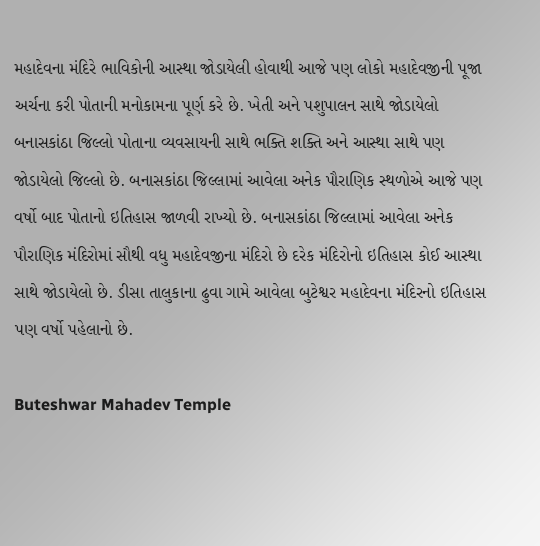મહાદેવના મંદિરે ભાવિકોની આસ્થા જોડાયેલી હોવાથી આજે પણ લોકો મહાદેવજીની પૂજા અર્ચના કરી પોતાની મનોકામના પૂર્ણ કરે છે. ખેતી અને પશુપાલન સાથે જોડાયેલો બનાસકાંઠા જિલ્લો પોતાના વ્યવસાયની સાથે ભક્તિ શક્તિ અને આસ્થા સાથે પણ જોડાયેલો જિલ્લો છે. બનાસકાંઠા જિલ્લામાં આવેલા અનેક પૌરાણિક સ્થળોએ આજે પણ વર્ષો બાદ પોતાનો ઇતિહાસ જાળવી રાખ્યો છે. બનાસકાંઠા જિલ્લામાં આવેલા અનેક પૌરાણિક મંદિરોમાં સૌથી વધુ મહાદેવજીના મંદિરો છે દરેક મંદિરોનો ઇતિહાસ કોઈ આસ્થા સાથે જોડાયેલો છે. ડીસા તાલુકાના ઢુવા ગામે આવેલા બુટેશ્વર મહાદેવના મંદિરનો ઇતિહાસ પણ વર્ષો પહેલાનો છે.

Buteshwar Mahadev Temple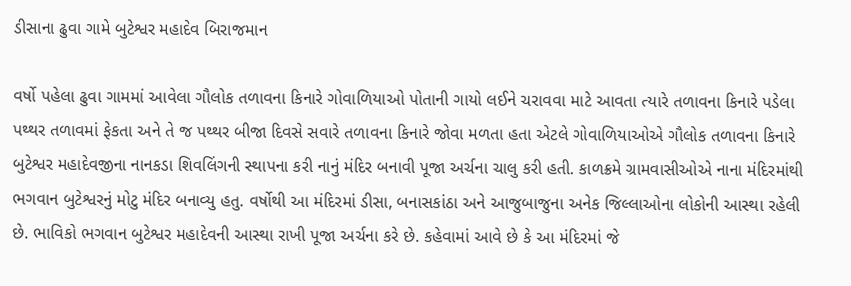ડીસાના ઢુવા ગામે બુટેશ્વર મહાદેવ બિરાજમાન

વર્ષો પહેલા ઢુવા ગામમાં આવેલા ગૌલોક તળાવના કિનારે ગોવાળિયાઓ પોતાની ગાયો લઈને ચરાવવા માટે આવતા ત્યારે તળાવના કિનારે પડેલા પથ્થર તળાવમાં ફેકતા અને તે જ પથ્થર બીજા દિવસે સવારે તળાવના કિનારે જોવા મળતા હતા એટલે ગોવાળિયાઓએ ગૌલોક તળાવના કિનારે બુટેશ્વર મહાદેવજીના નાનકડા શિવલિંગની સ્થાપના કરી નાનું મંદિર બનાવી પૂજા અર્ચના ચાલુ કરી હતી. કાળક્રમે ગ્રામવાસીઓએ નાના મંદિરમાંથી ભગવાન બુટેશ્વરનું મોટુ મંદિર બનાવ્યુ હતુ. વર્ષોથી આ મંદિરમાં ડીસા, બનાસકાંઠા અને આજુબાજુના અનેક જિલ્લાઓના લોકોની આસ્થા રહેલી છે. ભાવિકો ભગવાન બુટેશ્વર મહાદેવની આસ્થા રાખી પૂજા અર્ચના કરે છે. કહેવામાં આવે છે કે આ મંદિરમાં જે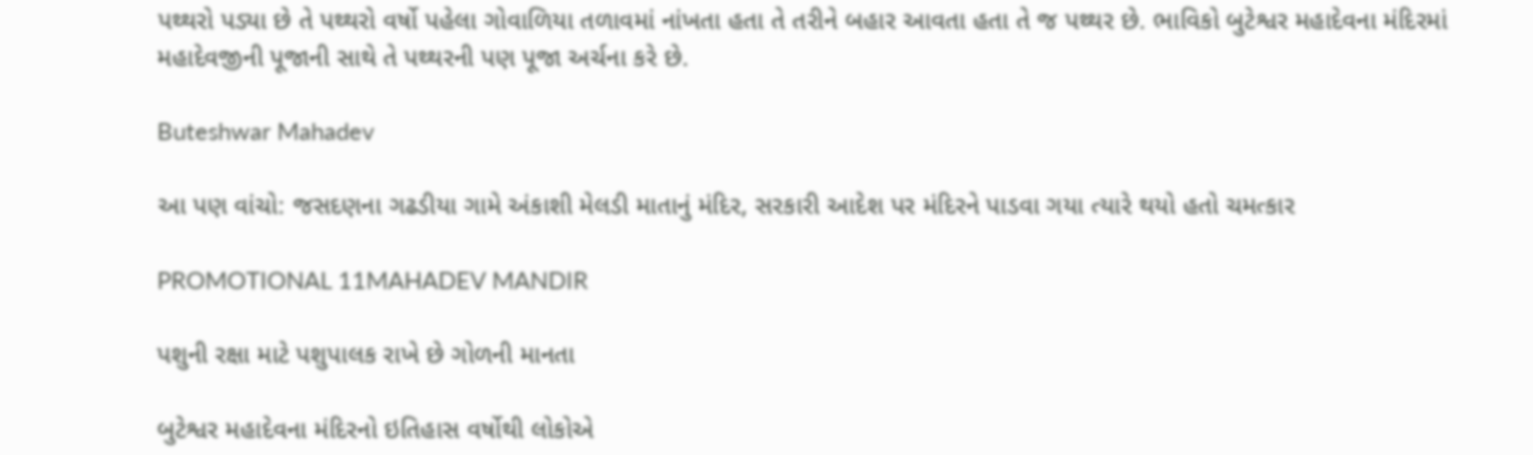પથ્થરો પડ્યા છે તે પથ્થરો વર્ષો પહેલા ગોવાળિયા તળાવમાં નાંખતા હતા તે તરીને બહાર આવતા હતા તે જ પથ્થર છે. ભાવિકો બુટેશ્વર મહાદેવના મંદિરમાં મહાદેવજીની પૂજાની સાથે તે પથ્થરની પણ પૂજા અર્ચના કરે છે.

Buteshwar Mahadev

આ પણ વાંચો: જસદણના ગઢડીયા ગામે અંકાશી મેલડી માતાનું મંદિર, સરકારી આદેશ પર મંદિરને પાડવા ગયા ત્યારે થયો હતો ચમત્કાર

PROMOTIONAL 11MAHADEV MANDIR

પશુની રક્ષા માટે પશુપાલક રાખે છે ગોળની માનતા

બુટેશ્વર મહાદેવના મંદિરનો ઇતિહાસ વર્ષોથી લોકોએ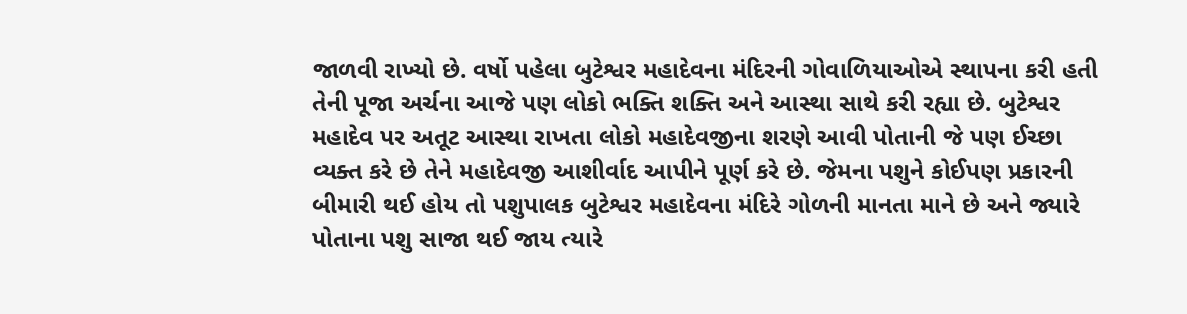જાળવી રાખ્યો છે. વર્ષો પહેલા બુટેશ્વર મહાદેવના મંદિરની ગોવાળિયાઓએ સ્થાપના કરી હતી તેની પૂજા અર્ચના આજે પણ લોકો ભક્તિ શક્તિ અને આસ્થા સાથે કરી રહ્યા છે. બુટેશ્વર મહાદેવ પર અતૂટ આસ્થા રાખતા લોકો મહાદેવજીના શરણે આવી પોતાની જે પણ ઈચ્છા વ્યક્ત કરે છે તેને મહાદેવજી આશીર્વાદ આપીને પૂર્ણ કરે છે. જેમના પશુને કોઈપણ પ્રકારની બીમારી થઈ હોય તો પશુપાલક બુટેશ્વર મહાદેવના મંદિરે ગોળની માનતા માને છે અને જ્યારે પોતાના પશુ સાજા થઈ જાય ત્યારે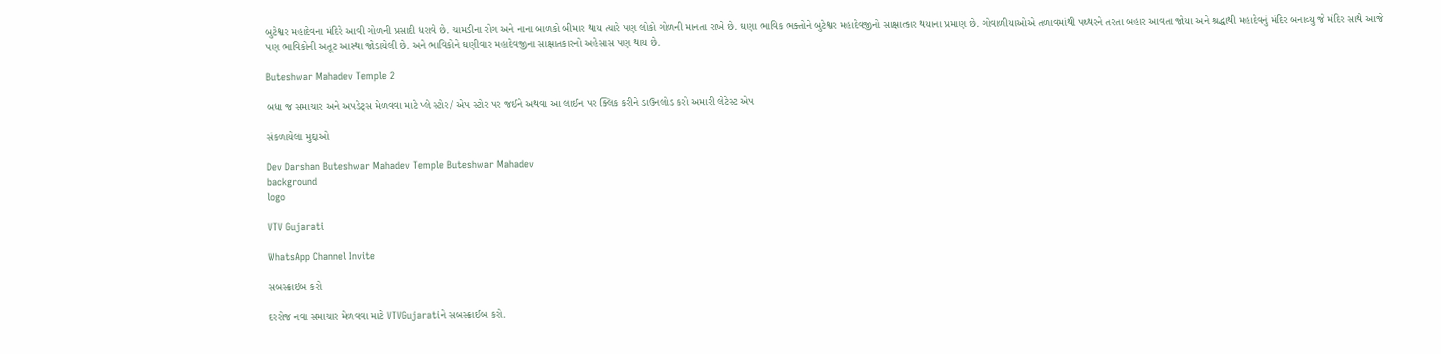બુટેશ્વર મહાદેવના મંદિરે આવી ગોળની પ્રસાદી ધરાવે છે. ચામડીના રોગ અને નાના બાળકો બીમાર થાય ત્યારે પણ લોકો ગોળની માનતા રાખે છે. ઘણા ભાવિક ભક્તોને બુટેશ્વર મહાદેવજીનો સાક્ષાત્કાર થયાના પ્રમાણ છે. ગોવાળીયાઓએ તળાવમાંથી પથ્થરને તરતા બહાર આવતા જોયા અને શ્રદ્ધાથી મહાદેવનું મંદિર બનાવ્યુ જે મંદિર સાથે આજે પણ ભાવિકોની અતૂટ આસ્થા જોડાયેલી છે. અને ભાવિકોને ઘણીવાર મહાદેવજીના સાક્ષાતકારનો અહેસાસ પણ થાય છે.

Buteshwar Mahadev Temple 2

બધા જ સમાચાર અને અપડેટ્સ મેળવવા માટે પ્લે સ્ટોર/ એપ સ્ટોર પર જઈને અથવા આ લાઈન પર ક્લિક કરીને ડાઉનલોડ કરો અમારી લેટેસ્ટ એપ

સંકળાયેલા મુદ્દાઓ

Dev Darshan Buteshwar Mahadev Temple Buteshwar Mahadev
background
logo

VTV Gujarati

WhatsApp Channel Invite

સબસ્ક્રાઇબ કરો

દરરોજ નવા સમાચાર મેળવવા માટે VTVGujaratiને સબસ્ક્રાઈબ કરો.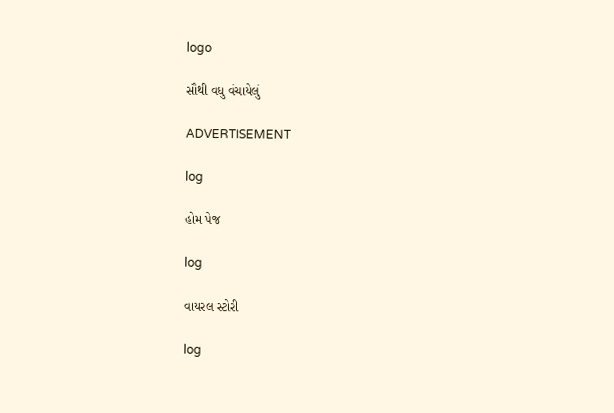logo

સૌથી વધુ વંચાયેલું

ADVERTISEMENT

log

હોમ પેજ

log

વાયરલ સ્ટોરી

log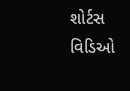શોર્ટસ વિડિઓ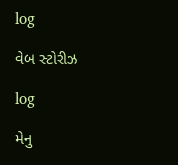log

વેબ સ્ટોરીઝ

log

મેનુ